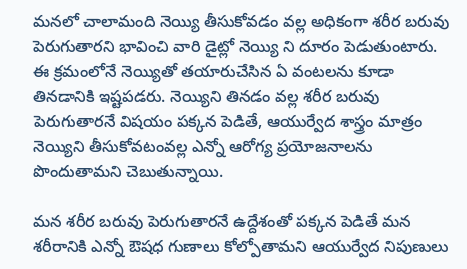మనలో చాలామంది నెయ్యి తీసుకోవడం వల్ల అధికంగా శరీర బరువు పెరుగుతారని భావించి వారి డైట్లో నెయ్యి ని దూరం పెడుతుంటారు. ఈ క్రమంలోనే నెయ్యితో తయారుచేసిన ఏ వంటలను కూడా తినడానికి ఇష్టపడరు. నెయ్యిని తినడం వల్ల శరీర బరువు పెరుగుతారనే విషయం పక్కన పెడితే, ఆయుర్వేద శాస్త్రం మాత్రం నెయ్యిని తీసుకోవటంవల్ల ఎన్నో ఆరోగ్య ప్రయోజనాలను పొందుతామని చెబుతున్నాయి.

మన శరీర బరువు పెరుగుతారనే ఉద్దేశంతో పక్కన పెడితే మన శరీరానికి ఎన్నో ఔషధ గుణాలు కోల్పోతామని ఆయుర్వేద నిపుణులు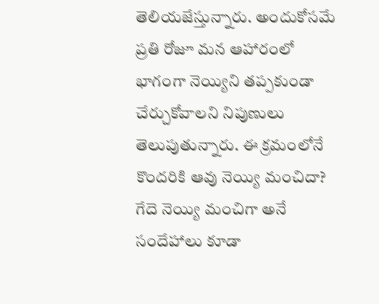తెలియజేస్తున్నారు. అందుకోసమే ప్రతి రోజూ మన ఆహారంలో భాగంగా నెయ్యిని తప్పకుండా చేర్చుకోవాలని నిపుణులు తెలుపుతున్నారు. ఈ క్రమంలోనే కొందరికి ఆవు నెయ్యి మంచిదా? గేదె నెయ్యి మంచిగా అనే సందేహాలు కూడా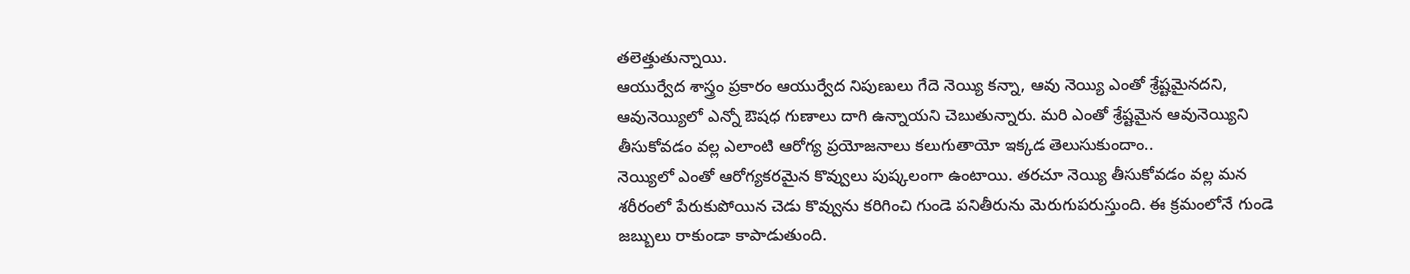తలెత్తుతున్నాయి.
ఆయుర్వేద శాస్త్రం ప్రకారం ఆయుర్వేద నిపుణులు గేదె నెయ్యి కన్నా, ఆవు నెయ్యి ఎంతో శ్రేష్టమైనదని, ఆవునెయ్యిలో ఎన్నో ఔషధ గుణాలు దాగి ఉన్నాయని చెబుతున్నారు. మరి ఎంతో శ్రేష్టమైన ఆవునెయ్యిని తీసుకోవడం వల్ల ఎలాంటి ఆరోగ్య ప్రయోజనాలు కలుగుతాయో ఇక్కడ తెలుసుకుందాం..
నెయ్యిలో ఎంతో ఆరోగ్యకరమైన కొవ్వులు పుష్కలంగా ఉంటాయి. తరచూ నెయ్యి తీసుకోవడం వల్ల మన శరీరంలో పేరుకుపోయిన చెడు కొవ్వును కరిగించి గుండె పనితీరును మెరుగుపరుస్తుంది. ఈ క్రమంలోనే గుండె జబ్బులు రాకుండా కాపాడుతుంది.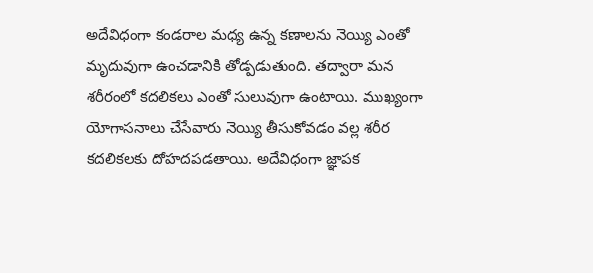అదేవిధంగా కండరాల మధ్య ఉన్న కణాలను నెయ్యి ఎంతో మృదువుగా ఉంచడానికి తోడ్పడుతుంది. తద్వారా మన శరీరంలో కదలికలు ఎంతో సులువుగా ఉంటాయి. ముఖ్యంగా యోగాసనాలు చేసేవారు నెయ్యి తీసుకోవడం వల్ల శరీర కదలికలకు దోహదపడతాయి. అదేవిధంగా జ్ఞాపక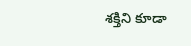శక్తిని కూడా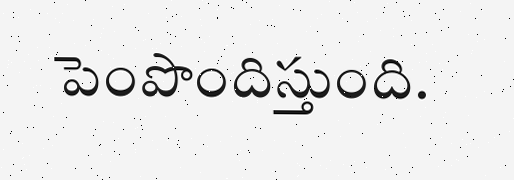పెంపొందిస్తుంది.